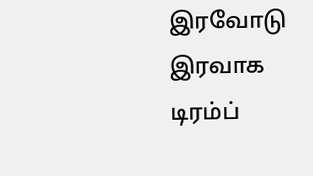இரவோடு இரவாக டிரம்ப்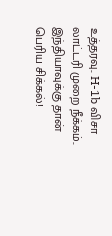உத்தரவு.. H-1b விசா லாட்டரி முறை நீக்கம்.. இந்தியாவுக்கு தான் பெரிய சிக்கல்!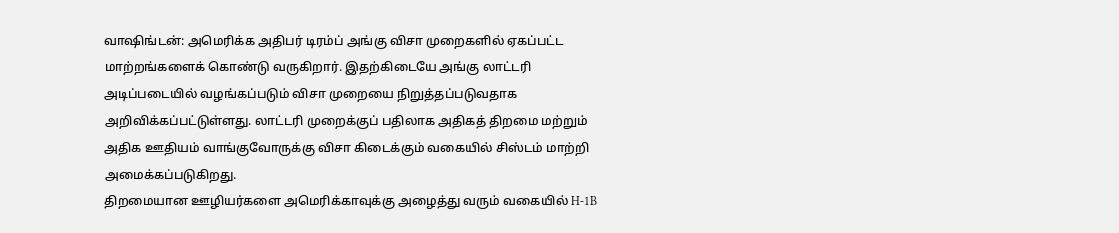வாஷிங்டன்: அமெரிக்க அதிபர் டிரம்ப் அங்கு விசா முறைகளில் ஏகப்பட்ட மாற்றங்களைக் கொண்டு வருகிறார். இதற்கிடையே அங்கு லாட்டரி அடிப்படையில் வழங்கப்படும் விசா முறையை நிறுத்தப்படுவதாக அறிவிக்கப்பட்டுள்ளது. லாட்டரி முறைக்குப் பதிலாக அதிகத் திறமை மற்றும் அதிக ஊதியம் வாங்குவோருக்கு விசா கிடைக்கும் வகையில் சிஸ்டம் மாற்றி அமைக்கப்படுகிறது.
திறமையான ஊழியர்களை அமெரிக்காவுக்கு அழைத்து வரும் வகையில் H-1B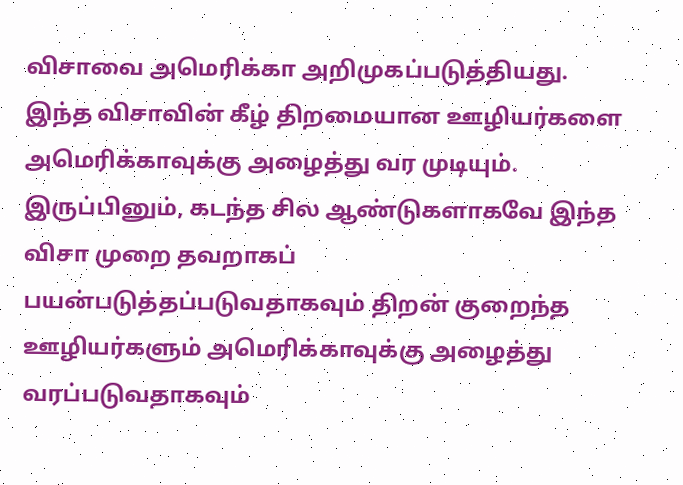விசாவை அமெரிக்கா அறிமுகப்படுத்தியது. இந்த விசாவின் கீழ் திறமையான ஊழியர்களை அமெரிக்காவுக்கு அழைத்து வர முடியும். இருப்பினும், கடந்த சில ஆண்டுகளாகவே இந்த விசா முறை தவறாகப் பயன்படுத்தப்படுவதாகவும் திறன் குறைந்த ஊழியர்களும் அமெரிக்காவுக்கு அழைத்து வரப்படுவதாகவும்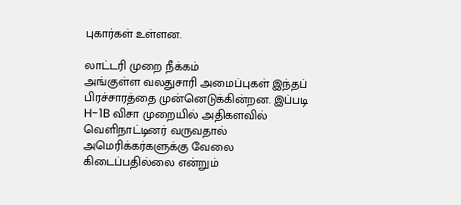புகார்கள் உள்ளன.

லாட்டரி முறை நீக்கம்
அங்குள்ள வலதுசாரி அமைப்புகள் இந்தப் பிரச்சாரத்தை முன்னெடுக்கின்றன. இப்படி H-1B விசா முறையில் அதிகளவில் வெளிநாட்டினர் வருவதால் அமெரிக்கர்களுக்கு வேலை கிடைப்பதில்லை என்றும்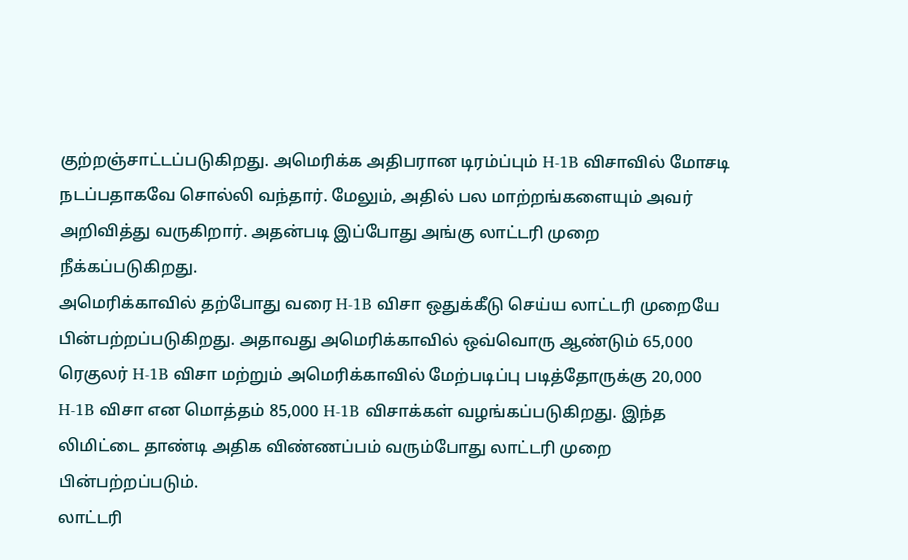குற்றஞ்சாட்டப்படுகிறது. அமெரிக்க அதிபரான டிரம்ப்பும் H-1B விசாவில் மோசடி நடப்பதாகவே சொல்லி வந்தார். மேலும், அதில் பல மாற்றங்களையும் அவர் அறிவித்து வருகிறார். அதன்படி இப்போது அங்கு லாட்டரி முறை நீக்கப்படுகிறது.
அமெரிக்காவில் தற்போது வரை H-1B விசா ஒதுக்கீடு செய்ய லாட்டரி முறையே பின்பற்றப்படுகிறது. அதாவது அமெரிக்காவில் ஒவ்வொரு ஆண்டும் 65,000 ரெகுலர் H-1B விசா மற்றும் அமெரிக்காவில் மேற்படிப்பு படித்தோருக்கு 20,000 H-1B விசா என மொத்தம் 85,000 H-1B விசாக்கள் வழங்கப்படுகிறது. இந்த லிமிட்டை தாண்டி அதிக விண்ணப்பம் வரும்போது லாட்டரி முறை பின்பற்றப்படும்.
லாட்டரி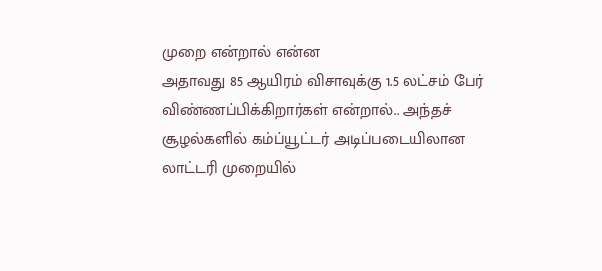முறை என்றால் என்ன
அதாவது 85 ஆயிரம் விசாவுக்கு 1.5 லட்சம் பேர் விண்ணப்பிக்கிறார்கள் என்றால்.. அந்தச் சூழல்களில் கம்ப்யூட்டர் அடிப்படையிலான லாட்டரி முறையில்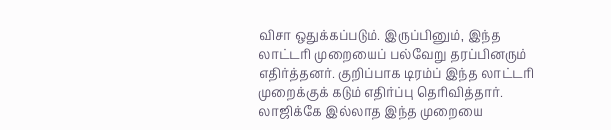விசா ஒதுக்கப்படும். இருப்பினும், இந்த லாட்டரி முறையைப் பல்வேறு தரப்பினரும் எதிர்த்தனர். குறிப்பாக டிரம்ப் இந்த லாட்டரி முறைக்குக் கடும் எதிர்ப்பு தெரிவித்தார். லாஜிக்கே இல்லாத இந்த முறையை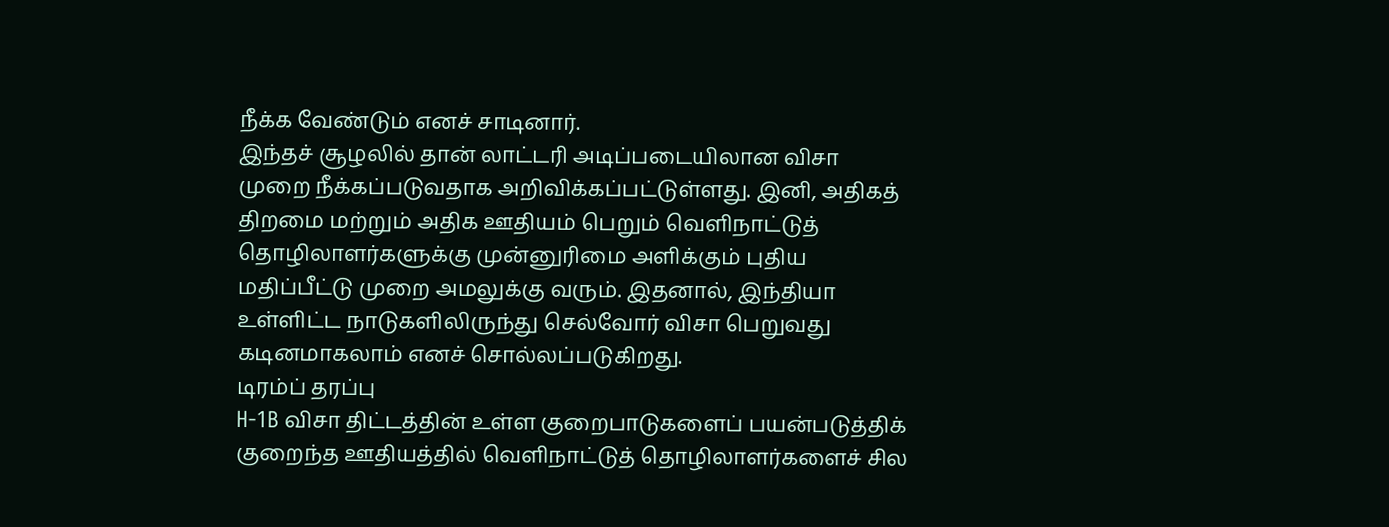நீக்க வேண்டும் எனச் சாடினார்.
இந்தச் சூழலில் தான் லாட்டரி அடிப்படையிலான விசா முறை நீக்கப்படுவதாக அறிவிக்கப்பட்டுள்ளது. இனி, அதிகத் திறமை மற்றும் அதிக ஊதியம் பெறும் வெளிநாட்டுத் தொழிலாளர்களுக்கு முன்னுரிமை அளிக்கும் புதிய மதிப்பீட்டு முறை அமலுக்கு வரும். இதனால், இந்தியா உள்ளிட்ட நாடுகளிலிருந்து செல்வோர் விசா பெறுவது கடினமாகலாம் எனச் சொல்லப்படுகிறது.
டிரம்ப் தரப்பு
H-1B விசா திட்டத்தின் உள்ள குறைபாடுகளைப் பயன்படுத்திக் குறைந்த ஊதியத்தில் வெளிநாட்டுத் தொழிலாளர்களைச் சில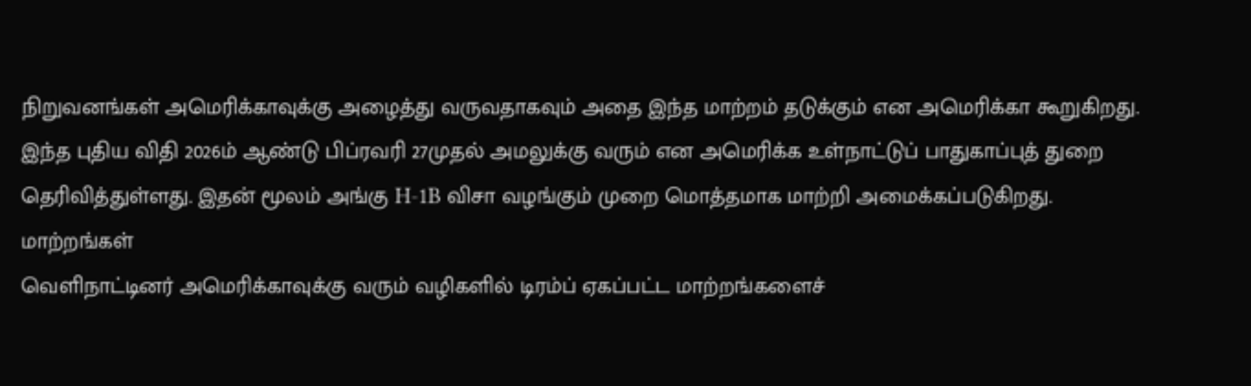நிறுவனங்கள் அமெரிக்காவுக்கு அழைத்து வருவதாகவும் அதை இந்த மாற்றம் தடுக்கும் என அமெரிக்கா கூறுகிறது. இந்த புதிய விதி 2026ம் ஆண்டு பிப்ரவரி 27முதல் அமலுக்கு வரும் என அமெரிக்க உள்நாட்டுப் பாதுகாப்புத் துறை தெரிவித்துள்ளது. இதன் மூலம் அங்கு H-1B விசா வழங்கும் முறை மொத்தமாக மாற்றி அமைக்கப்படுகிறது.
மாற்றங்கள்
வெளிநாட்டினர் அமெரிக்காவுக்கு வரும் வழிகளில் டிரம்ப் ஏகப்பட்ட மாற்றங்களைச்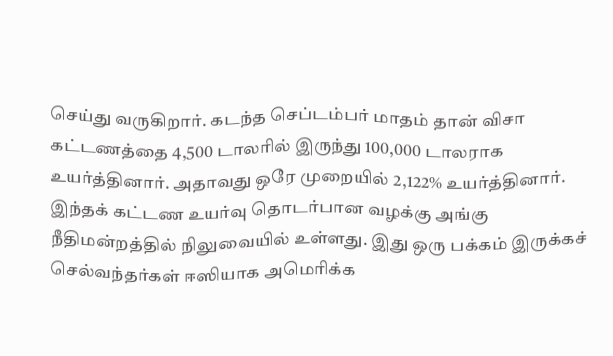செய்து வருகிறார். கடந்த செப்டம்பர் மாதம் தான் விசா கட்டணத்தை 4,500 டாலரில் இருந்து 100,000 டாலராக உயர்த்தினார். அதாவது ஒரே முறையில் 2,122% உயர்த்தினார். இந்தக் கட்டண உயர்வு தொடர்பான வழக்கு அங்கு நீதிமன்றத்தில் நிலுவையில் உள்ளது. இது ஒரு பக்கம் இருக்கச் செல்வந்தர்கள் ஈஸியாக அமெரிக்க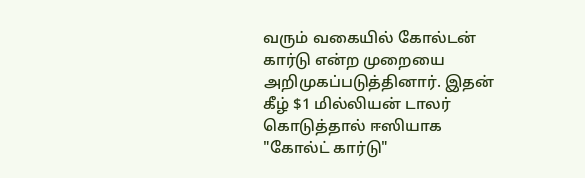வரும் வகையில் கோல்டன் கார்டு என்ற முறையை அறிமுகப்படுத்தினார். இதன் கீழ் $1 மில்லியன் டாலர் கொடுத்தால் ஈஸியாக "கோல்ட் கார்டு"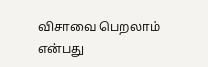விசாவை பெறலாம் என்பது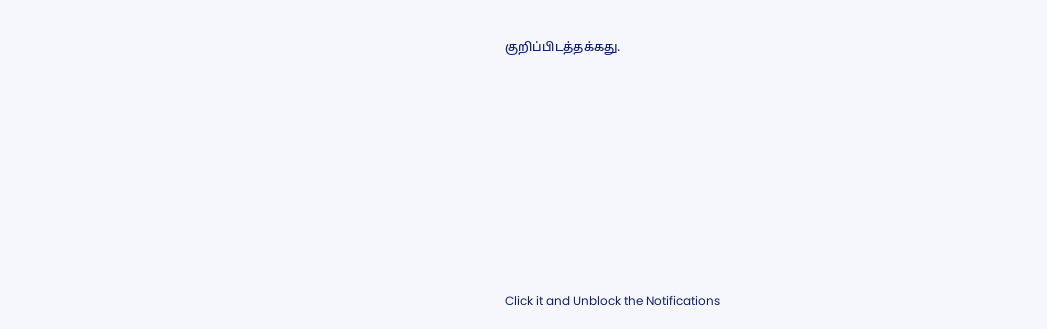குறிப்பிடத்தக்கது.












Click it and Unblock the Notifications